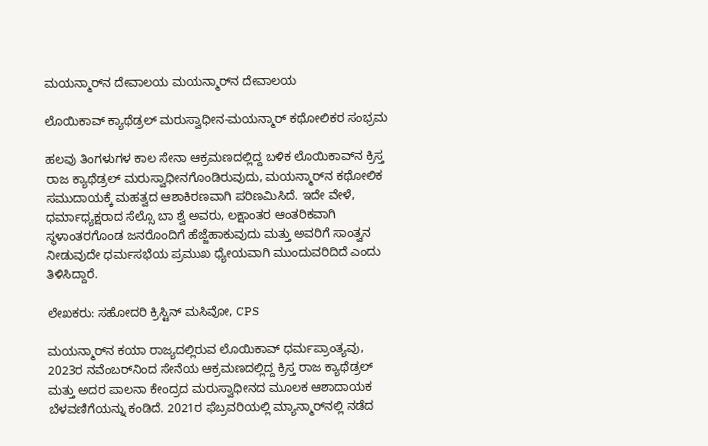ಮಯನ್ಮಾರ್‌ನ ದೇವಾಲಯ ಮಯನ್ಮಾರ್‌ನ ದೇವಾಲಯ

ಲೊಯಿಕಾವ್ ಕ್ಯಾಥೆಡ್ರಲ್ ಮರುಸ್ವಾಧೀನ-ಮಯನ್ಮಾರ್ ಕಥೋಲಿಕರ ಸಂಭ್ರಮ

ಹಲವು ತಿಂಗಳುಗಳ ಕಾಲ ಸೇನಾ ಆಕ್ರಮಣದಲ್ಲಿದ್ದ ಬಳಿಕ ಲೊಯಿಕಾವ್‌ನ ಕ್ರಿಸ್ತ ರಾಜ ಕ್ಯಾಥೆಡ್ರಲ್ ಮರುಸ್ವಾಧೀನಗೊಂಡಿರುವುದು, ಮಯನ್ಮಾರ್‌ನ ಕಥೋಲಿಕ ಸಮುದಾಯಕ್ಕೆ ಮಹತ್ವದ ಆಶಾಕಿರಣವಾಗಿ ಪರಿಣಮಿಸಿದೆ. ಇದೇ ವೇಳೆ, ಧರ್ಮಾಧ್ಯಕ್ಷರಾದ ಸೆಲ್ಸೊ ಬಾ ಶ್ವೆ ಅವರು, ಲಕ್ಷಾಂತರ ಆಂತರಿಕವಾಗಿ ಸ್ಥಳಾಂತರಗೊಂಡ ಜನರೊಂದಿಗೆ ಹೆಜ್ಜೆಹಾಕುವುದು ಮತ್ತು ಅವರಿಗೆ ಸಾಂತ್ವನ ನೀಡುವುದೇ ಧರ್ಮಸಭೆಯ ಪ್ರಮುಖ ಧ್ಯೇಯವಾಗಿ ಮುಂದುವರಿದಿದೆ ಎಂದು ತಿಳಿಸಿದ್ದಾರೆ.

ಲೇಖಕರು: ಸಹೋದರಿ ಕ್ರಿಸ್ಟಿನ್ ಮಸಿವೋ, CPS

ಮಯನ್ಮಾರ್‌ನ ಕಯಾ ರಾಜ್ಯದಲ್ಲಿರುವ ಲೊಯಿಕಾವ್ ಧರ್ಮಪ್ರಾಂತ್ಯವು, 2023ರ ನವೆಂಬರ್‌ನಿಂದ ಸೇನೆಯ ಆಕ್ರಮಣದಲ್ಲಿದ್ದ ಕ್ರಿಸ್ತ ರಾಜ ಕ್ಯಾಥೆಡ್ರಲ್ ಮತ್ತು ಅದರ ಪಾಲನಾ ಕೇಂದ್ರದ ಮರುಸ್ವಾಧೀನದ ಮೂಲಕ ಆಶಾದಾಯಕ ಬೆಳವಣಿಗೆಯನ್ನು ಕಂಡಿದೆ. 2021ರ ಫೆಬ್ರವರಿಯಲ್ಲಿ ಮ್ಯಾನ್ಮಾರ್‌ನಲ್ಲಿ ನಡೆದ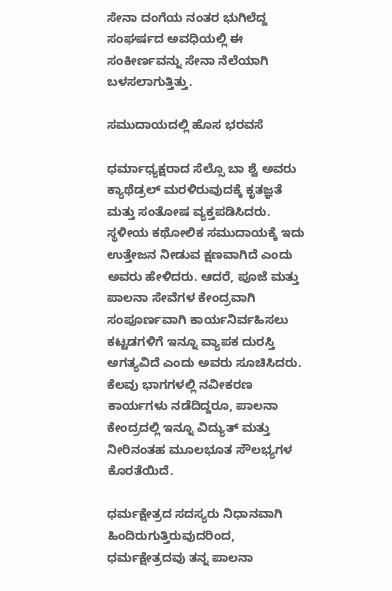ಸೇನಾ ದಂಗೆಯ ನಂತರ ಭುಗಿಲೆದ್ದ ಸಂಘರ್ಷದ ಅವಧಿಯಲ್ಲಿ ಈ ಸಂಕೀರ್ಣವನ್ನು ಸೇನಾ ನೆಲೆಯಾಗಿ ಬಳಸಲಾಗುತ್ತಿತ್ತು.

ಸಮುದಾಯದಲ್ಲಿ ಹೊಸ ಭರವಸೆ

ಧರ್ಮಾಧ್ಯಕ್ಷರಾದ ಸೆಲ್ಸೊ ಬಾ ಶ್ವೆ ಅವರು ಕ್ಯಾಥೆಡ್ರಲ್ ಮರಳಿರುವುದಕ್ಕೆ ಕೃತಜ್ಞತೆ ಮತ್ತು ಸಂತೋಷ ವ್ಯಕ್ತಪಡಿಸಿದರು. ಸ್ಥಳೀಯ ಕಥೋಲಿಕ ಸಮುದಾಯಕ್ಕೆ ಇದು ಉತ್ತೇಜನ ನೀಡುವ ಕ್ಷಣವಾಗಿದೆ ಎಂದು ಅವರು ಹೇಳಿದರು. ಆದರೆ, ಪೂಜೆ ಮತ್ತು ಪಾಲನಾ ಸೇವೆಗಳ ಕೇಂದ್ರವಾಗಿ ಸಂಪೂರ್ಣವಾಗಿ ಕಾರ್ಯನಿರ್ವಹಿಸಲು ಕಟ್ಟಡಗಳಿಗೆ ಇನ್ನೂ ವ್ಯಾಪಕ ದುರಸ್ತಿ ಅಗತ್ಯವಿದೆ ಎಂದು ಅವರು ಸೂಚಿಸಿದರು. ಕೆಲವು ಭಾಗಗಳಲ್ಲಿ ನವೀಕರಣ ಕಾರ್ಯಗಳು ನಡೆದಿದ್ದರೂ, ಪಾಲನಾ ಕೇಂದ್ರದಲ್ಲಿ ಇನ್ನೂ ವಿದ್ಯುತ್ ಮತ್ತು ನೀರಿನಂತಹ ಮೂಲಭೂತ ಸೌಲಭ್ಯಗಳ ಕೊರತೆಯಿದೆ.

ಧರ್ಮಕ್ಷೇತ್ರದ ಸದಸ್ಯರು ನಿಧಾನವಾಗಿ ಹಿಂದಿರುಗುತ್ತಿರುವುದರಿಂದ, ಧರ್ಮಕ್ಷೇತ್ರದವು ತನ್ನ ಪಾಲನಾ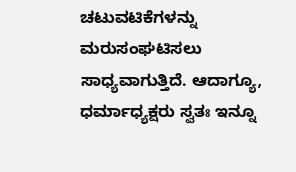ಚಟುವಟಿಕೆಗಳನ್ನು ಮರುಸಂಘಟಿಸಲು ಸಾಧ್ಯವಾಗುತ್ತಿದೆ. ಆದಾಗ್ಯೂ, ಧರ್ಮಾಧ್ಯಕ್ಷರು ಸ್ವತಃ ಇನ್ನೂ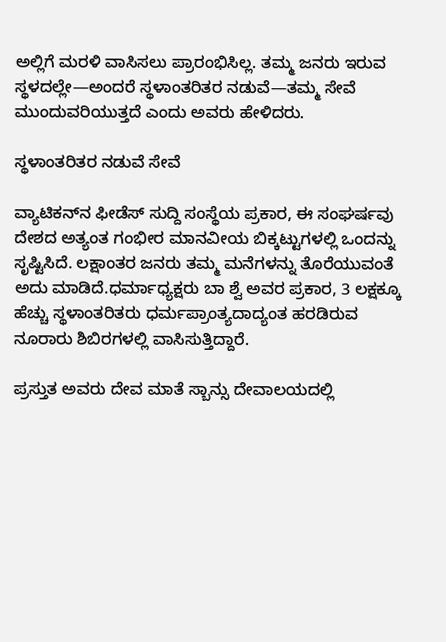ಅಲ್ಲಿಗೆ ಮರಳಿ ವಾಸಿಸಲು ಪ್ರಾರಂಭಿಸಿಲ್ಲ. ತಮ್ಮ ಜನರು ಇರುವ ಸ್ಥಳದಲ್ಲೇ—ಅಂದರೆ ಸ್ಥಳಾಂತರಿತರ ನಡುವೆ—ತಮ್ಮ ಸೇವೆ ಮುಂದುವರಿಯುತ್ತದೆ ಎಂದು ಅವರು ಹೇಳಿದರು.

ಸ್ಥಳಾಂತರಿತರ ನಡುವೆ ಸೇವೆ

ವ್ಯಾಟಿಕನ್‌ನ ಫೀಡೆಸ್ ಸುದ್ದಿ ಸಂಸ್ಥೆಯ ಪ್ರಕಾರ, ಈ ಸಂಘರ್ಷವು ದೇಶದ ಅತ್ಯಂತ ಗಂಭೀರ ಮಾನವೀಯ ಬಿಕ್ಕಟ್ಟುಗಳಲ್ಲಿ ಒಂದನ್ನು ಸೃಷ್ಟಿಸಿದೆ. ಲಕ್ಷಾಂತರ ಜನರು ತಮ್ಮ ಮನೆಗಳನ್ನು ತೊರೆಯುವಂತೆ ಅದು ಮಾಡಿದೆ.ಧರ್ಮಾಧ್ಯಕ್ಷರು ಬಾ ಶ್ವೆ ಅವರ ಪ್ರಕಾರ, 3 ಲಕ್ಷಕ್ಕೂ ಹೆಚ್ಚು ಸ್ಥಳಾಂತರಿತರು ಧರ್ಮಪ್ರಾಂತ್ಯದಾದ್ಯಂತ ಹರಡಿರುವ ನೂರಾರು ಶಿಬಿರಗಳಲ್ಲಿ ವಾಸಿಸುತ್ತಿದ್ದಾರೆ.

ಪ್ರಸ್ತುತ ಅವರು ದೇವ ಮಾತೆ ಸ್ಬಾನ್ಸು ದೇವಾಲಯದಲ್ಲಿ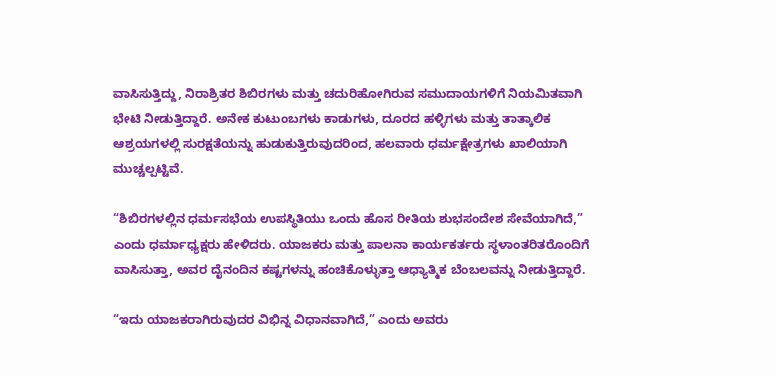ವಾಸಿಸುತ್ತಿದ್ದು, ನಿರಾಶ್ರಿತರ ಶಿಬಿರಗಳು ಮತ್ತು ಚದುರಿಹೋಗಿರುವ ಸಮುದಾಯಗಳಿಗೆ ನಿಯಮಿತವಾಗಿ ಭೇಟಿ ನೀಡುತ್ತಿದ್ದಾರೆ. ಅನೇಕ ಕುಟುಂಬಗಳು ಕಾಡುಗಳು, ದೂರದ ಹಳ್ಳಿಗಳು ಮತ್ತು ತಾತ್ಕಾಲಿಕ ಆಶ್ರಯಗಳಲ್ಲಿ ಸುರಕ್ಷತೆಯನ್ನು ಹುಡುಕುತ್ತಿರುವುದರಿಂದ, ಹಲವಾರು ಧರ್ಮಕ್ಷೇತ್ರಗಳು ಖಾಲಿಯಾಗಿ ಮುಚ್ಚಲ್ಪಟ್ಟಿವೆ.

“ಶಿಬಿರಗಳಲ್ಲಿನ ಧರ್ಮಸಭೆಯ ಉಪಸ್ಥಿತಿಯು ಒಂದು ಹೊಸ ರೀತಿಯ ಶುಭಸಂದೇಶ ಸೇವೆಯಾಗಿದೆ,” ಎಂದು ಧರ್ಮಾಧ್ಯಕ್ಷರು ಹೇಳಿದರು. ಯಾಜಕರು ಮತ್ತು ಪಾಲನಾ ಕಾರ್ಯಕರ್ತರು ಸ್ಥಳಾಂತರಿತರೊಂದಿಗೆ ವಾಸಿಸುತ್ತಾ, ಅವರ ದೈನಂದಿನ ಕಷ್ಟಗಳನ್ನು ಹಂಚಿಕೊಳ್ಳುತ್ತಾ ಆಧ್ಯಾತ್ಮಿಕ ಬೆಂಬಲವನ್ನು ನೀಡುತ್ತಿದ್ದಾರೆ.

“ಇದು ಯಾಜಕರಾಗಿರುವುದರ ವಿಭಿನ್ನ ವಿಧಾನವಾಗಿದೆ,” ಎಂದು ಅವರು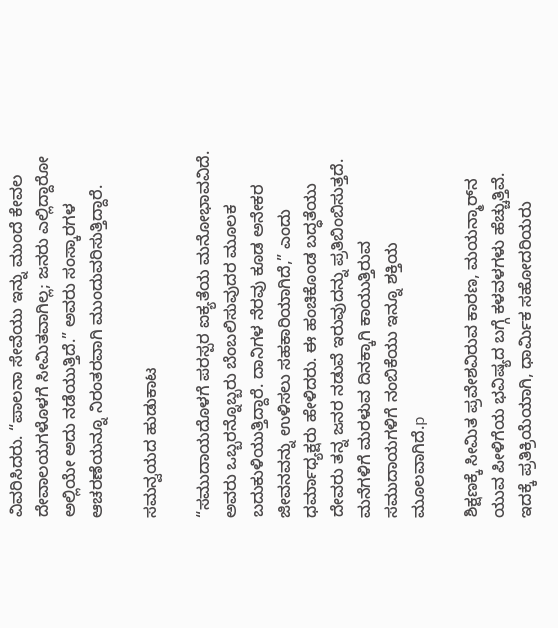ವಿವರಿಸಿದರು. “ಪಾಲನಾ ಸೇವೆಯು ಇನ್ನು ಮುಂದೆ ಕೇವಲ ದೇವಾಲಯಗಳೊಳಗೆ ಸೀಮಿತವಾಗಿಲ್ಲ; ಜನರು ಎಲ್ಲಿದ್ದಾರೋ ಅಲ್ಲಿಯೇ ಅದು ನಡೆಯುತ್ತಿದೆ.” ಅವರು ಸಂಸ್ಕಾರಗಳ ಆಚರಣೆಯನ್ನೂ ನಿರಂತರವಾಗಿ ಮುಂದುವರಿಸುತ್ತಿದ್ದಾರೆ.

ಸಮನ್ವಯದ ಹುಡುಕಾಟ

“ಸಮುದಾಯದೊಳಗೆ ಪರಸ್ಪರ ಐಕ್ಯತೆಯ ಮನೋಭಾವವಿದೆ. ಅವರು ಒಬ್ಬರನ್ನೊಬ್ಬರು ಬೆಂಬಲಿಸುವುದರ ಮೂಲಕ ಬದುಕುಳಿಯುತ್ತಿದ್ದಾರೆ. ದಾನಿಗಳ ನೆರವು ಕೂಡ ಅನೇಕರ ಜೀವನವನ್ನು ಉಳಿಸಲು ಸಹಕಾರಿಯಾಗಿದೆ,” ಎಂದು ಧರ್ಮಾಧ್ಯಕ್ಷರು ಹೇಳಿದರು. ಈ ಹಂಚಿಕೊಂಡ ಬದ್ಧತೆಯು ದೇವರು ತನ್ನ ಜನರ ನಡುವೆ ಇರುವುದನ್ನು ಪ್ರತಿಬಿಂಬಿಸುತ್ತದೆ. ಮನೆಗಳಿಗೆ ಮರಳುವ ದಿನಕ್ಕಾಗಿ ಕಾಯುತ್ತಿರುವ ಸಮುದಾಯಗಳಿಗೆ ನಂಬಿಕೆಯು ಇನ್ನೂ ಶಕ್ತಿಯ ಮೂಲವಾಗಿದೆ.p

ಶಿಕ್ಷಣಕ್ಕೆ ಸೀಮಿತ ಪ್ರವೇಶವಿರುವ ಕಾರಣ, ಮಯನ್ಮಾರ್‌ನ ಯುವ ಪೀಳಿಗೆಯ ಭವಿಷ್ಯದ ಬಗ್ಗೆ ಕಳವಳಗಳು ಹೆಚ್ಚುತ್ತಿವೆ. ಇದಕ್ಕೆ ಪ್ರತಿಕ್ರಿಯೆಯಾಗಿ, ಧಾರ್ಮಿಕ ಸಹೋದರಿಯರು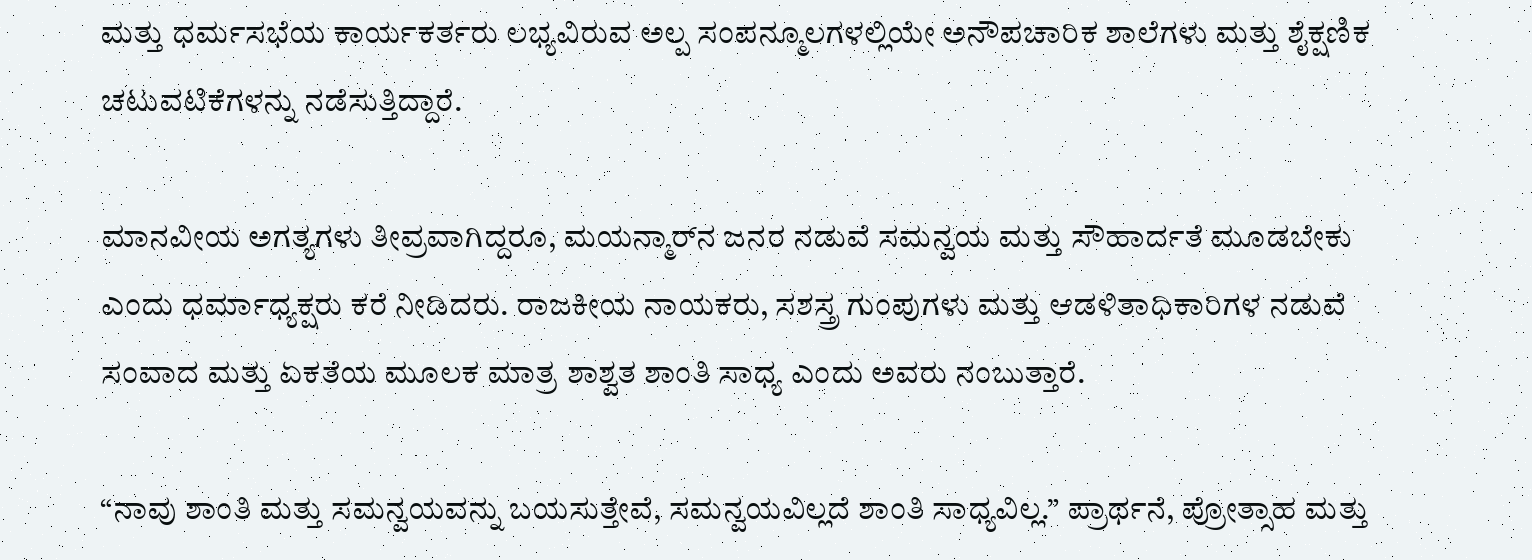ಮತ್ತು ಧರ್ಮಸಭೆಯ ಕಾರ್ಯಕರ್ತರು ಲಭ್ಯವಿರುವ ಅಲ್ಪ ಸಂಪನ್ಮೂಲಗಳಲ್ಲಿಯೇ ಅನೌಪಚಾರಿಕ ಶಾಲೆಗಳು ಮತ್ತು ಶೈಕ್ಷಣಿಕ ಚಟುವಟಿಕೆಗಳನ್ನು ನಡೆಸುತ್ತಿದ್ದಾರೆ.

ಮಾನವೀಯ ಅಗತ್ಯಗಳು ತೀವ್ರವಾಗಿದ್ದರೂ, ಮಯನ್ಮಾರ್‌ನ ಜನರ ನಡುವೆ ಸಮನ್ವಯ ಮತ್ತು ಸೌಹಾರ್ದತೆ ಮೂಡಬೇಕು ಎಂದು ಧರ್ಮಾಧ್ಯಕ್ಷರು ಕರೆ ನೀಡಿದರು. ರಾಜಕೀಯ ನಾಯಕರು, ಸಶಸ್ತ್ರ ಗುಂಪುಗಳು ಮತ್ತು ಆಡಳಿತಾಧಿಕಾರಿಗಳ ನಡುವೆ ಸಂವಾದ ಮತ್ತು ಏಕತೆಯ ಮೂಲಕ ಮಾತ್ರ ಶಾಶ್ವತ ಶಾಂತಿ ಸಾಧ್ಯ ಎಂದು ಅವರು ನಂಬುತ್ತಾರೆ.

“ನಾವು ಶಾಂತಿ ಮತ್ತು ಸಮನ್ವಯವನ್ನು ಬಯಸುತ್ತೇವೆ, ಸಮನ್ವಯವಿಲ್ಲದೆ ಶಾಂತಿ ಸಾಧ್ಯವಿಲ್ಲ.” ಪ್ರಾರ್ಥನೆ, ಪ್ರೋತ್ಸಾಹ ಮತ್ತು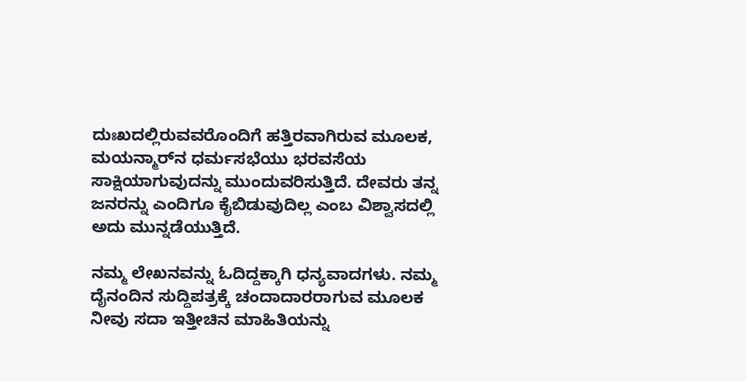ದುಃಖದಲ್ಲಿರುವವರೊಂದಿಗೆ ಹತ್ತಿರವಾಗಿರುವ ಮೂಲಕ, ಮಯನ್ಮಾರ್‌ನ ಧರ್ಮಸಭೆಯು ಭರವಸೆಯ ಸಾಕ್ಷಿಯಾಗುವುದನ್ನು ಮುಂದುವರಿಸುತ್ತಿದೆ. ದೇವರು ತನ್ನ ಜನರನ್ನು ಎಂದಿಗೂ ಕೈಬಿಡುವುದಿಲ್ಲ ಎಂಬ ವಿಶ್ವಾಸದಲ್ಲಿ ಅದು ಮುನ್ನಡೆಯುತ್ತಿದೆ.

ನಮ್ಮ ಲೇಖನವನ್ನು ಓದಿದ್ದಕ್ಕಾಗಿ ಧನ್ಯವಾದಗಳು. ನಮ್ಮ ದೈನಂದಿನ ಸುದ್ದಿಪತ್ರಕ್ಕೆ ಚಂದಾದಾರರಾಗುವ ಮೂಲಕ ನೀವು ಸದಾ ಇತ್ತೀಚಿನ ಮಾಹಿತಿಯನ್ನು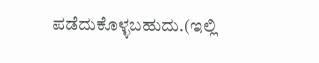ಪಡೆದುಕೊಳ್ಳಬಹುದು.(ಇಲ್ಲಿ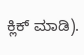ಕ್ಲಿಕ್ ಮಾಡಿ).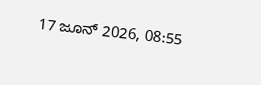17 ಜೂನ್ 2026, 08:55